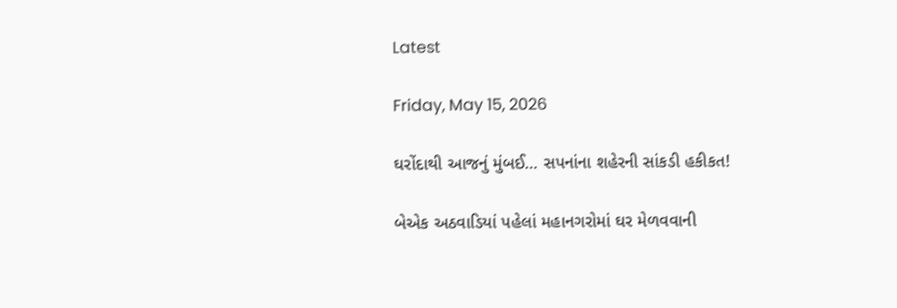Latest

Friday, May 15, 2026

ઘરોંદાથી આજનું મુંબઈ… સપનાંના શહેરની સાંકડી હકીકત!

બેએક અઠવાડિયાં પહેલાં મહાનગરોમાં ઘર મેળવવાની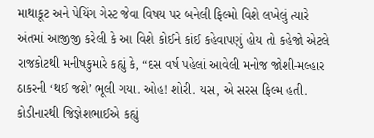માથાકૂટ અને પેયિંગ ગેસ્ટ જેવા વિષય પર બનેલી ફિલ્મો વિશે લખેલું ત્યારે અંતમાં આજીજી કરેલી કે આ વિશે કોઈને કાંઈ કહેવાપણું હોય તો કહેજો એટલે રાજકોટથી મનીષકુમારે કહ્યું કે, “દસ વર્ષ પહેલાં આવેલી મનોજ જોશી-મલ્હાર ઠાકરની ‘થઈ જશે’ ભૂલી ગયા. ઓહ! શોરી. યસ, એ સરસ ફિલ્મ હતી. કોડીનારથી જિજ્ઞેશભાઈએ કહ્યું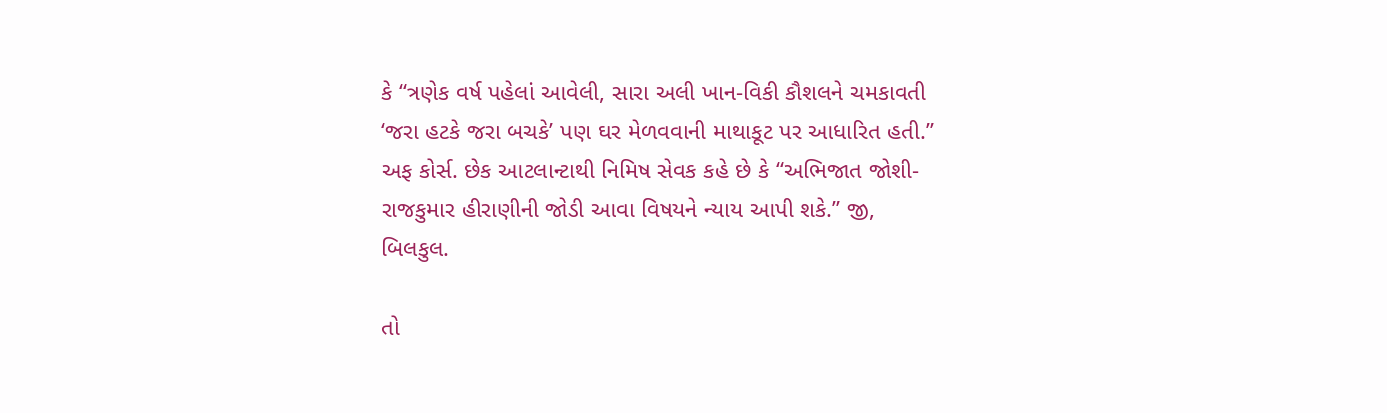કે “ત્રણેક વર્ષ પહેલાં આવેલી, સારા અલી ખાન-વિકી કૌશલને ચમકાવતી ‘જરા હટકે જરા બચકે’ પણ ઘર મેળવવાની માથાકૂટ પર આધારિત હતી.” અફ કોર્સ. છેક આટલાન્ટાથી નિમિષ સેવક કહે છે કે “અભિજાત જોશી-રાજકુમાર હીરાણીની જોડી આવા વિષયને ન્યાય આપી શકે.” જી, બિલકુલ.

તો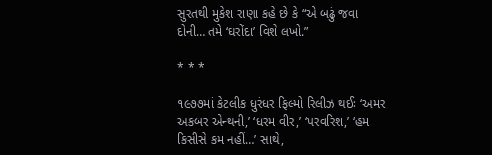સુરતથી મુકેશ રાણા કહે છે કે “એ બઢું જવા દોની… તમે ‘ઘરોંદા’ વિશે લખો.”

* * *

૧૯૭૭માં કેટલીક ધુરંધર ફિલ્મો રિલીઝ થઈઃ ‘અમર અકબર એન્થની,’ ‘ધરમ વીર,’ ‘પરવરિશ,’ ‘હમ કિસીસે કમ નહીં…’ સાથે,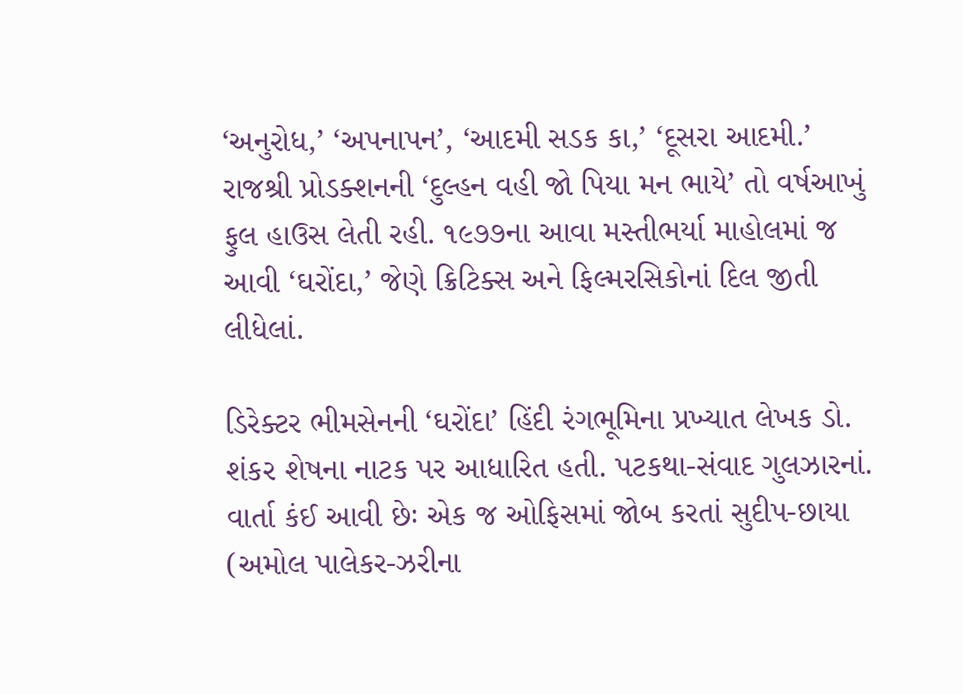‘અનુરોધ,’ ‘અપનાપન’, ‘આદમી સડક કા,’ ‘દૂસરા આદમી.’ રાજશ્રી પ્રોડક્શનની ‘દુલ્હન વહી જો પિયા મન ભાયે’ તો વર્ષઆખું ફુલ હાઉસ લેતી રહી. ૧૯૭૭ના આવા મસ્તીભર્યા માહોલમાં જ આવી ‘ઘરોંદા,’ જેણે ક્રિટિક્સ અને ફિલ્મરસિકોનાં દિલ જીતી લીધેલાં.

ડિરેક્ટર ભીમસેનની ‘ઘરોંદા’ હિંદી રંગભૂમિના પ્રખ્યાત લેખક ડો. શંકર શેષના નાટક પર આધારિત હતી. પટકથા-સંવાદ ગુલઝારનાં. વાર્તા કંઈ આવી છેઃ એક જ ઓફિસમાં જોબ કરતાં સુદીપ-છાયા (અમોલ પાલેકર-ઝરીના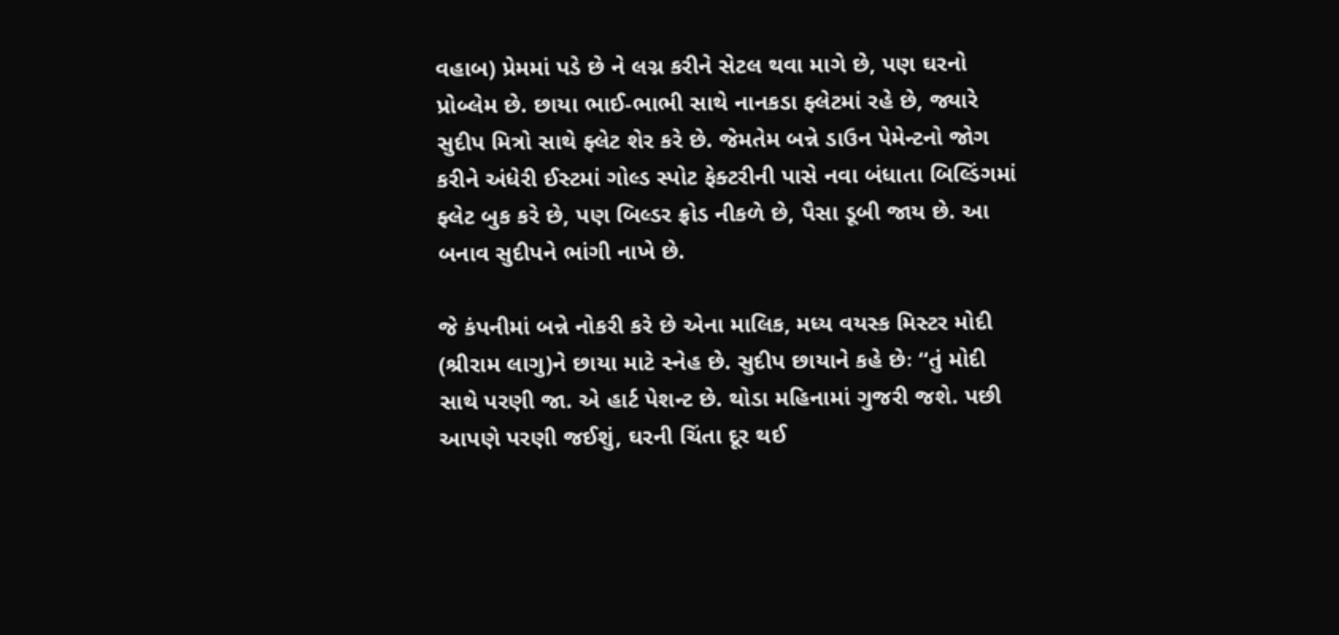વહાબ) પ્રેમમાં પડે છે ને લગ્ન કરીને સેટલ થવા માગે છે, પણ ઘરનો પ્રોબ્લેમ છે. છાયા ભાઈ-ભાભી સાથે નાનકડા ફ્લેટમાં રહે છે, જ્યારે સુદીપ મિત્રો સાથે ફ્લેટ શેર કરે છે. જેમતેમ બન્ને ડાઉન પેમેન્ટનો જોગ કરીને અંધેરી ઈસ્ટમાં ગોલ્ડ સ્પોટ ફેક્ટરીની પાસે નવા બંધાતા બિલ્ડિંગમાં ફ્લેટ બુક કરે છે, પણ બિલ્ડર ફ્રોડ નીકળે છે, પૈસા ડૂબી જાય છે. આ બનાવ સુદીપને ભાંગી નાખે છે.

જે કંપનીમાં બન્ને નોકરી કરે છે એના માલિક, મધ્ય વયસ્ક મિસ્ટર મોદી (શ્રીરામ લાગુ)ને છાયા માટે સ્નેહ છે. સુદીપ છાયાને કહે છેઃ “તું મોદી સાથે પરણી જા. એ હાર્ટ પેશન્ટ છે. થોડા મહિનામાં ગુજરી જશે. પછી આપણે પરણી જઈશું, ઘરની ચિંતા દૂર થઈ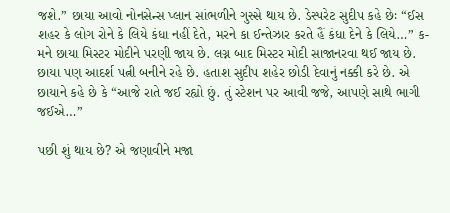જશે.” છાયા આવો નોનસેન્સ પ્લાન સાંભળીને ગુસ્સે થાય છે. ડેસ્પરેટ સુદીપ કહે છેઃ “ઈસ શહર કે લોગ રોને કે લિયે કંધા નહીં દેતે, મરને કા ઈન્તેઝાર કરતે હૈં કંધા દેને કે લિયે…” ક-મને છાયા મિસ્ટર મોદીને પરણી જાય છે. લગ્ન બાદ મિસ્ટર મોદી સાજાનરવા થઈ જાય છે. છાયા પણ આદર્શ પત્ની બનીને રહે છે. હતાશ સુદીપ શહેર છોડી દેવાનું નક્કી કરે છે. એ છાયાને કહે છે કે “આજે રાતે જઈ રહ્યો છું. તું સ્ટેશન પર આવી જજે, આપણે સાથે ભાગી જઈએ…”

પછી શું થાય છે? એ જણાવીને મજા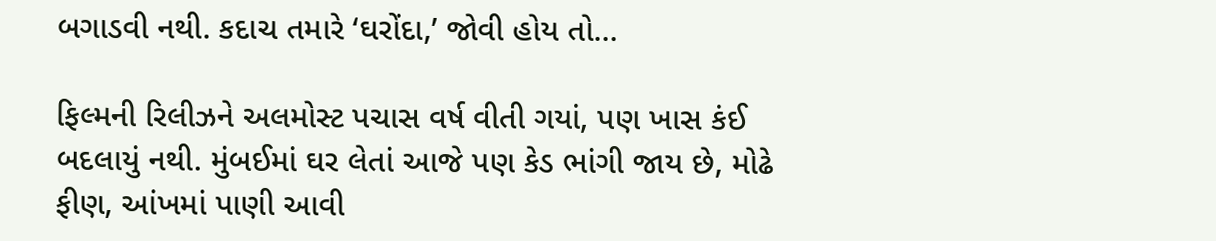બગાડવી નથી. કદાચ તમારે ‘ઘરોંદા,’ જોવી હોય તો…

ફિલ્મની રિલીઝને અલમોસ્ટ પચાસ વર્ષ વીતી ગયાં, પણ ખાસ કંઈ બદલાયું નથી. મુંબઈમાં ઘર લેતાં આજે પણ કેડ ભાંગી જાય છે, મોઢે ફીણ, આંખમાં પાણી આવી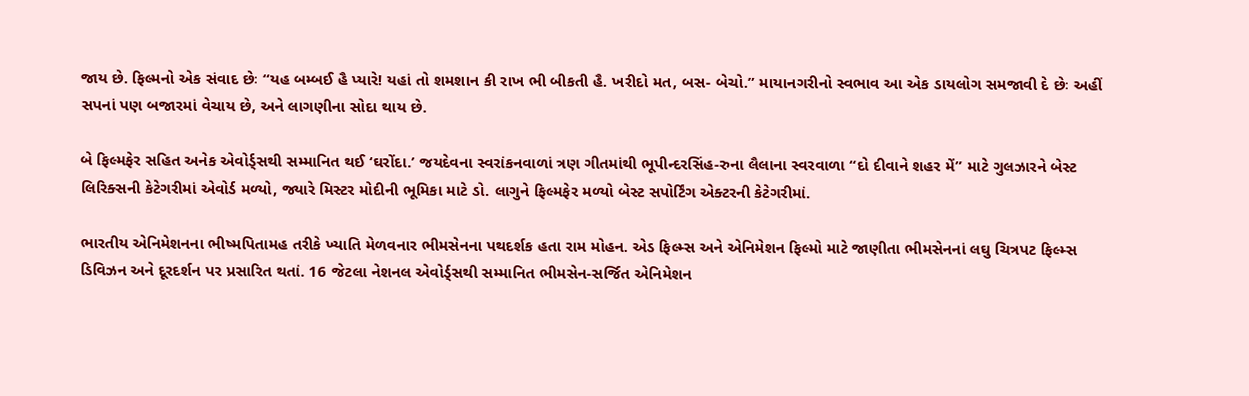જાય છે. ફિલ્મનો એક સંવાદ છેઃ “યહ બમ્બઈ હૈ પ્યારે! યહાં તો શમશાન કી રાખ ભી બીકતી હૈ. ખરીદો મત, બસ- બેચો.” માયાનગરીનો સ્વભાવ આ એક ડાયલોગ સમજાવી દે છેઃ અહીં સપનાં પણ બજારમાં વેચાય છે, અને લાગણીના સોદા થાય છે.

બે ફિલ્મફેર સહિત અનેક એવોર્ડ્સથી સમ્માનિત થઈ ‘ઘરોંદા.’ જયદેવના સ્વરાંકનવાળાં ત્રણ ગીતમાંથી ભૂપીન્દરસિંહ-રુના લૈલાના સ્વરવાળા “દો દીવાને શહર મેં” માટે ગુલઝારને બેસ્ટ લિરિક્સની કેટેગરીમાં એવોર્ડ મળ્યો, જ્યારે મિસ્ટર મોદીની ભૂમિકા માટે ડો. લાગુને ફિલ્મફેર મળ્યો બેસ્ટ સપોર્ટિંગ એક્ટરની કેટેગરીમાં.

ભારતીય એનિમેશનના ભીષ્મપિતામહ તરીકે ખ્યાતિ મેળવનાર ભીમસેનના પથદર્શક હતા રામ મોહન. એડ ફિલ્મ્સ અને એનિમેશન ફિલ્મો માટે જાણીતા ભીમસેનનાં લઘુ ચિત્રપટ ફિલ્મ્સ ડિવિઝન અને દૂરદર્શન પર પ્રસારિત થતાં. 16 જેટલા નેશનલ એવોર્ડ્સથી સમ્માનિત ભીમસેન-સર્જિત એનિમેશન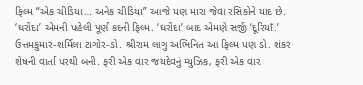ફિલ્મ “એક ચીડિયા… અનેક ચીડિયા” આજે પણ મારા જેવા રસિકોને યાદ છે. ‘ઘરોંદા’ એમની પહેલી પૂર્ણ કદની ફિલ્મ. ‘ઘરોંદા’ બાદ એમણે સર્જી ‘દૂરિયાઁ.’ ઉત્તમકુમાર-શર્મિલા ટાગોર-ડો. શ્રીરામ લાગુ અભિનિત આ ફિલ્મ પણ ડો. શંકર શેષની વાર્તા પરથી બની. ફરી એક વાર જયદેવનું મ્યુઝિક, ફરી એક વાર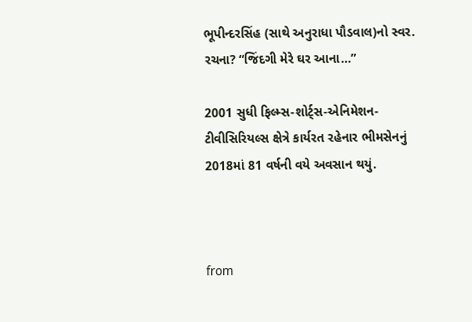ભૂપીન્દરસિંહ (સાથે અનુરાધા પૌડવાલ)નો સ્વર. રચના? “જિંદગી મેરે ઘર આના…”

2001 સુધી ફિલ્મ્સ-શોર્ટ્સ-એનિમેશન-ટીવીસિરિયલ્સ ક્ષેત્રે કાર્યરત રહેનાર ભીમસેનનું 2018માં 81 વર્ષની વયે અવસાન થયું.



from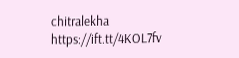chitralekha https://ift.tt/4KOL7fv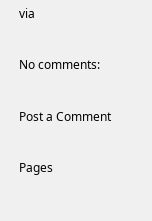via

No comments:

Post a Comment

Pages